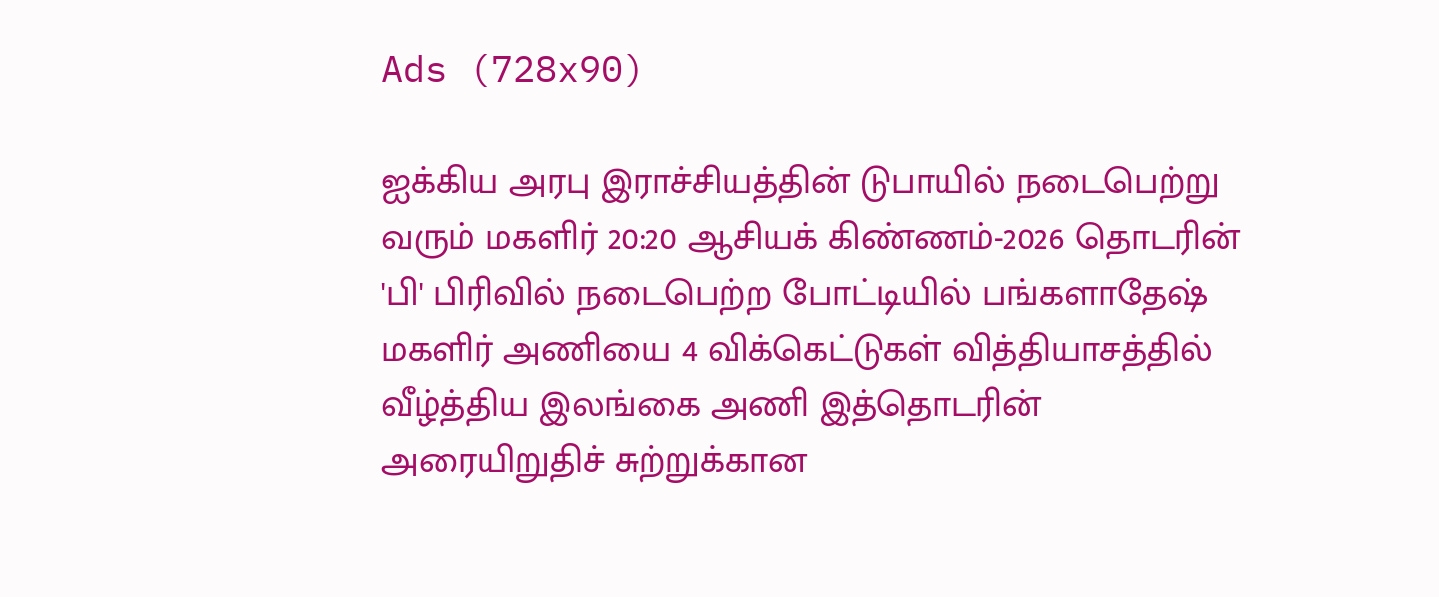Ads (728x90)

ஐக்கிய அரபு இராச்சியத்தின் டுபாயில் நடைபெற்று வரும் மகளிர் 20:20 ஆசியக் கிண்ணம்-2026 தொடரின் 'பி' பிரிவில் நடைபெற்ற போட்டியில் பங்களாதேஷ் மகளிர் அணியை 4 விக்கெட்டுகள் வித்தியாசத்தில் வீழ்த்திய இலங்கை அணி இத்தொடரின் அரையிறுதிச் சுற்றுக்கான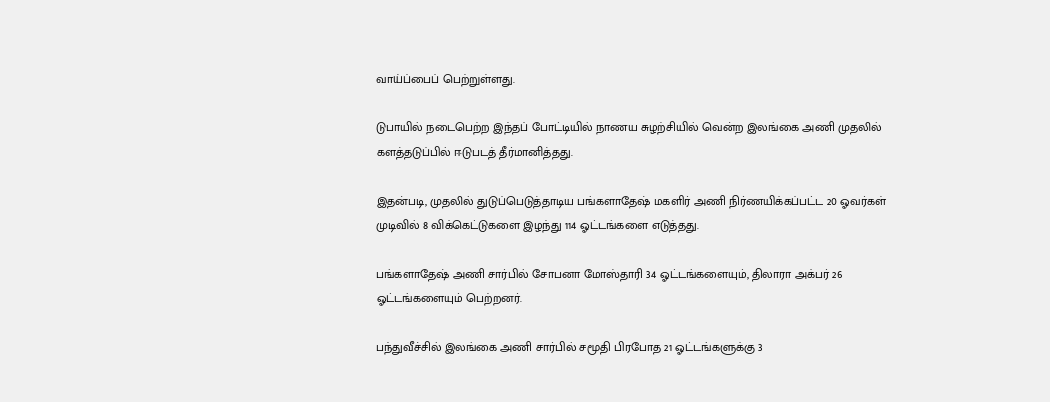வாய்ப்பைப் பெற்றுள்ளது.

டுபாயில் நடைபெற்ற இந்தப் போட்டியில் நாணய சுழற்சியில் வென்ற இலங்கை அணி முதலில் களத்தடுப்பில் ஈடுபடத் தீர்மானித்தது.

இதன்படி, முதலில் துடுப்பெடுத்தாடிய பங்களாதேஷ் மகளிர் அணி நிர்ணயிக்கப்பட்ட 20 ஓவர்கள் முடிவில் 8 விக்கெட்டுகளை இழந்து 114 ஓட்டங்களை எடுத்தது.

பங்களாதேஷ் அணி சார்பில் சோபனா மோஸ்தாரி 34 ஓட்டங்களையும், திலாரா அக்பர் 26 ஓட்டங்களையும் பெற்றனர்.

பந்துவீச்சில் இலங்கை அணி சார்பில் சமூதி பிரபோத 21 ஓட்டங்களுக்கு 3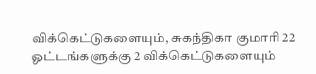விக்கெட்டுகளையும், சுகந்திகா குமாரி 22 ஓட்டங்களுக்கு 2 விக்கெட்டுகளையும்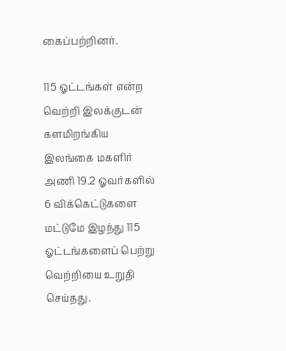கைப்பற்றினர்.

115 ஓட்டங்கள் என்ற வெற்றி இலக்குடன் களமிறங்கிய இலங்கை மகளிர் அணி 19.2 ஓவர்களில் 6 விக்கெட்டுகளை மட்டுமே இழந்து 115 ஓட்டங்களைப் பெற்று வெற்றியை உறுதி செய்தது.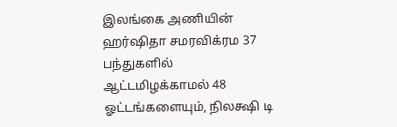இலங்கை அணியின் ஹர்ஷிதா சமரவிக்ரம 37 பந்துகளில் ஆட்டமிழக்காமல் 48 ஓட்டங்களையும், நிலக்ஷி டி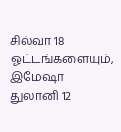சில்வா 18 ஓட்டங்களையும், இமேஷா துலானி 12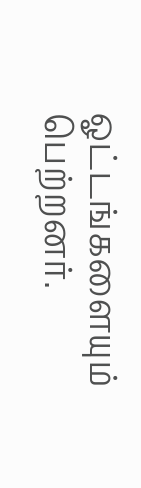ஓட்டங்களையும் பெற்றனர்.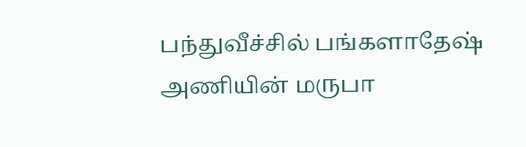பந்துவீச்சில் பங்களாதேஷ் அணியின் மருபா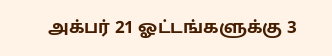அக்பர் 21 ஓட்டங்களுக்கு 3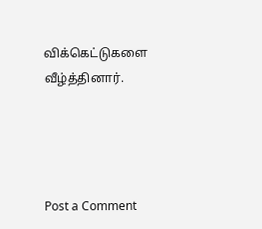விக்கெட்டுகளை வீழ்த்தினார்.




Post a Comment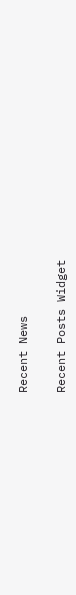Recent News

Recent Posts Widget